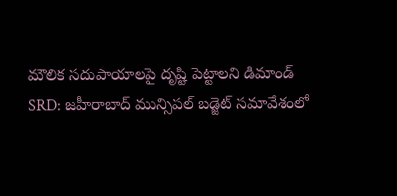మౌలిక సదుపాయాలపై దృష్టి పెట్టాలని డిమాండ్
SRD: జహీరాబాద్ మున్సిపల్ బడ్జెట్ సమావేశంలో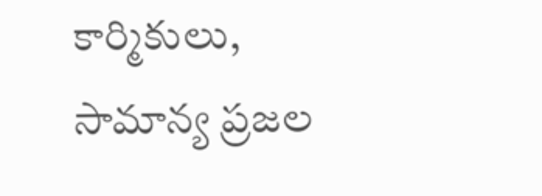కార్మికులు, సామాన్య ప్రజల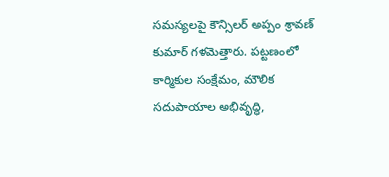సమస్యలపై కౌన్సిలర్ అప్పం శ్రావణ్ కుమార్ గళమెత్తారు. పట్టణంలో కార్మికుల సంక్షేమం, మౌలిక సదుపాయాల అభివృద్ధి,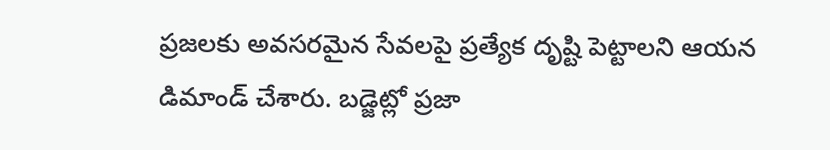ప్రజలకు అవసరమైన సేవలపై ప్రత్యేక దృష్టి పెట్టాలని ఆయన డిమాండ్ చేశారు. బడ్జెట్లో ప్రజా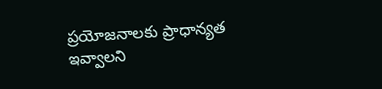ప్రయోజనాలకు ప్రాధాన్యత ఇవ్వాలని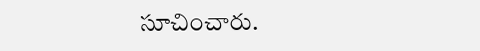సూచించారు.